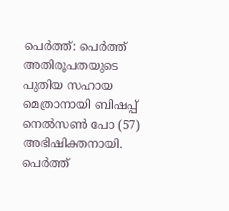പെർത്ത്: പെർത്ത് അതിരൂപതയുടെ പുതിയ സഹായ മെത്രാനായി ബിഷപ്പ് നെൽസൺ പോ (57) അഭിഷിക്തനായി. പെർത്ത്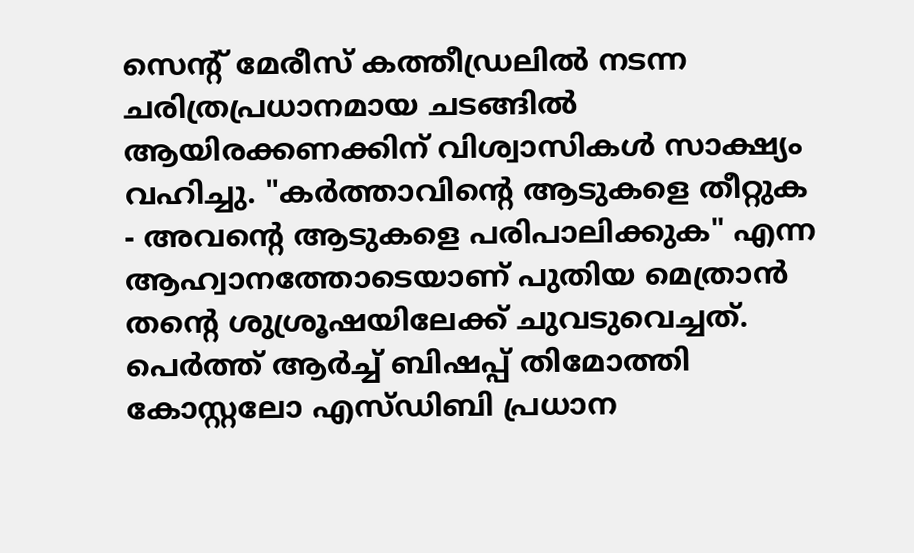സെന്റ് മേരീസ് കത്തീഡ്രലിൽ നടന്ന ചരിത്രപ്രധാനമായ ചടങ്ങിൽ ആയിരക്കണക്കിന് വിശ്വാസികൾ സാക്ഷ്യം വഹിച്ചു. "കർത്താവിന്റെ ആടുകളെ തീറ്റുക - അവന്റെ ആടുകളെ പരിപാലിക്കുക" എന്ന ആഹ്വാനത്തോടെയാണ് പുതിയ മെത്രാൻ തന്റെ ശുശ്രൂഷയിലേക്ക് ചുവടുവെച്ചത്.
പെർത്ത് ആർച്ച് ബിഷപ്പ് തിമോത്തി കോസ്റ്റലോ എസ്ഡിബി പ്രധാന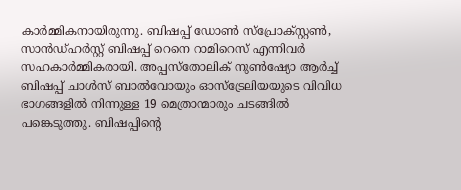കാർമ്മികനായിരുന്നു. ബിഷപ്പ് ഡോൺ സ്പ്രോക്സ്റ്റൺ, സാൻഡ്ഹർസ്റ്റ് ബിഷപ്പ് റെനെ റാമിറെസ് എന്നിവർ സഹകാർമ്മികരായി. അപ്പസ്തോലിക് നുൺഷ്യോ ആർച്ച് ബിഷപ്പ് ചാൾസ് ബാൽവോയും ഓസ്ട്രേലിയയുടെ വിവിധ ഭാഗങ്ങളിൽ നിന്നുള്ള 19 മെത്രാന്മാരും ചടങ്ങിൽ പങ്കെടുത്തു. ബിഷപ്പിന്റെ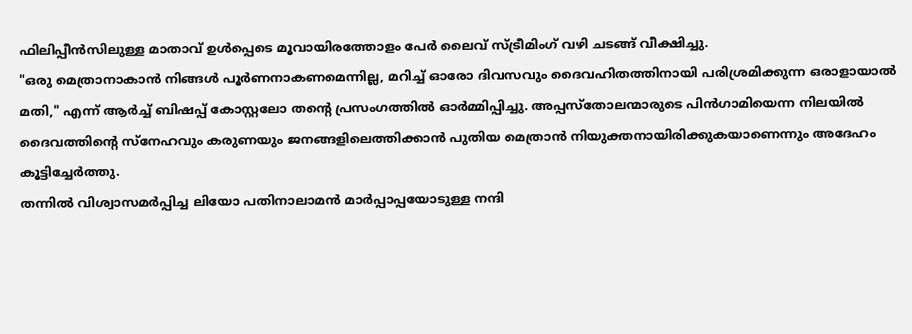ഫിലിപ്പീൻസിലുള്ള മാതാവ് ഉൾപ്പെടെ മൂവായിരത്തോളം പേർ ലൈവ് സ്ട്രീമിംഗ് വഴി ചടങ്ങ് വീക്ഷിച്ചു.
"ഒരു മെത്രാനാകാൻ നിങ്ങൾ പൂർണനാകണമെന്നില്ല, മറിച്ച് ഓരോ ദിവസവും ദൈവഹിതത്തിനായി പരിശ്രമിക്കുന്ന ഒരാളായാൽ മതി," എന്ന് ആർച്ച് ബിഷപ്പ് കോസ്റ്റലോ തന്റെ പ്രസംഗത്തിൽ ഓർമ്മിപ്പിച്ചു. അപ്പസ്തോലന്മാരുടെ പിൻഗാമിയെന്ന നിലയിൽ ദൈവത്തിന്റെ സ്നേഹവും കരുണയും ജനങ്ങളിലെത്തിക്കാൻ പുതിയ മെത്രാൻ നിയുക്തനായിരിക്കുകയാണെന്നും അദേഹം കൂട്ടിച്ചേർത്തു.
തന്നിൽ വിശ്വാസമർപ്പിച്ച ലിയോ പതിനാലാമൻ മാർപ്പാപ്പയോടുള്ള നന്ദി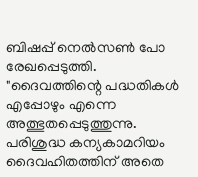ബിഷപ്പ് നെൽസൺ പോ രേഖപ്പെടുത്തി. "ദൈവത്തിന്റെ പദ്ധതികൾ എപ്പോഴും എന്നെ അത്ഭുതപ്പെടുത്തുന്നു. പരിശുദ്ധ കന്യകാമറിയം ദൈവഹിതത്തിന് അതെ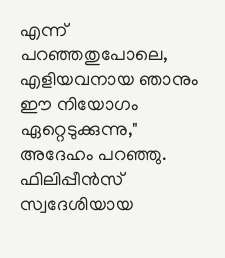എന്ന് പറഞ്ഞതുപോലെ, എളിയവനായ ഞാനും ഈ നിയോഗം ഏറ്റെടുക്കുന്നു," അദേഹം പറഞ്ഞു.
ഫിലിപ്പീൻസ് സ്വദേശിയായ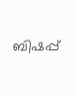ബിഷപ്പ്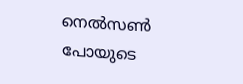നെൽസൺ പോയുടെ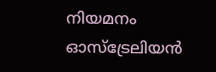നിയമനം ഓസ്ട്രേലിയൻ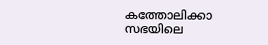കത്തോലിക്കാ സഭയിലെ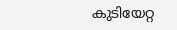കുടിയേറ്റ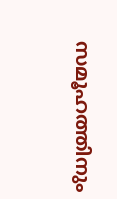സമൂഹത്തിനും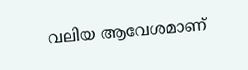വലിയ ആവേശമാണ്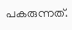പകരുന്നത്.